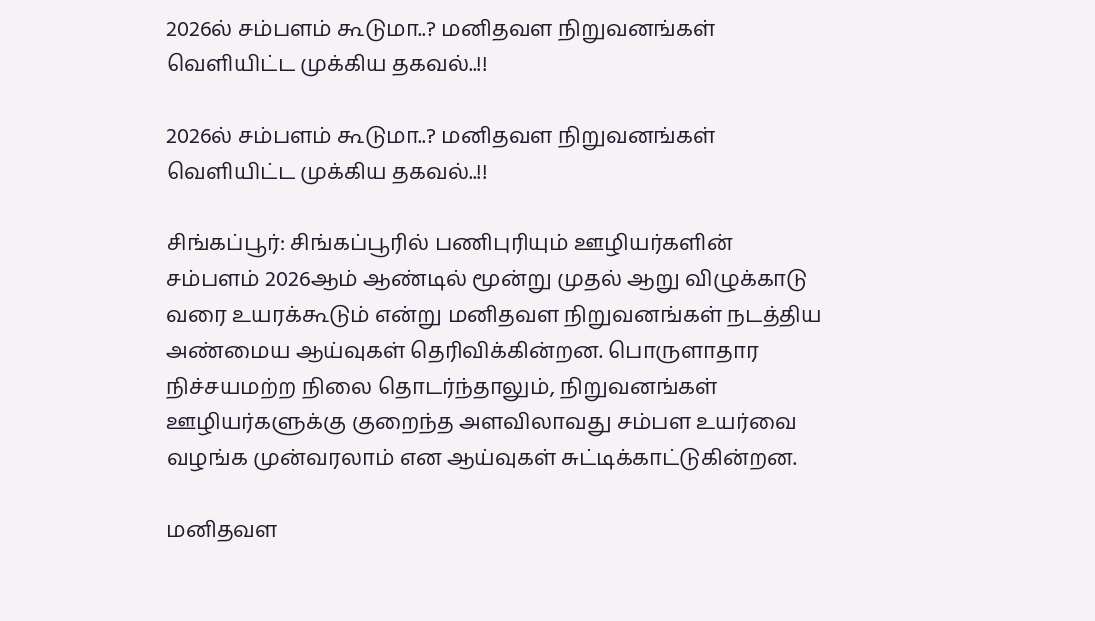2026ல் சம்பளம் கூடுமா..? மனிதவள நிறுவனங்கள் வெளியிட்ட முக்கிய தகவல்..!!

2026ல் சம்பளம் கூடுமா..? மனிதவள நிறுவனங்கள் வெளியிட்ட முக்கிய தகவல்..!!

சிங்கப்பூர்: சிங்கப்பூரில் பணிபுரியும் ஊழியர்களின் சம்பளம் 2026ஆம் ஆண்டில் மூன்று முதல் ஆறு விழுக்காடு வரை உயரக்கூடும் என்று மனிதவள நிறுவனங்கள் நடத்திய அண்மைய ஆய்வுகள் தெரிவிக்கின்றன. பொருளாதார நிச்சயமற்ற நிலை தொடர்ந்தாலும், நிறுவனங்கள் ஊழியர்களுக்கு குறைந்த அளவிலாவது சம்பள உயர்வை வழங்க முன்வரலாம் என ஆய்வுகள் சுட்டிக்காட்டுகின்றன.

மனிதவள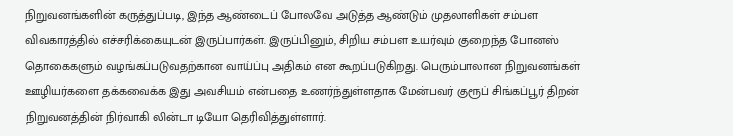நிறுவனங்களின் கருத்துப்படி, இந்த ஆண்டைப் போலவே அடுத்த ஆண்டும் முதலாளிகள் சம்பள விவகாரத்தில் எச்சரிக்கையுடன் இருப்பார்கள். இருப்பினும், சிறிய சம்பள உயர்வும் குறைந்த போனஸ் தொகைகளும் வழங்கப்படுவதற்கான வாய்ப்பு அதிகம் என கூறப்படுகிறது. பெரும்பாலான நிறுவனங்கள் ஊழியர்களை தக்கவைக்க இது அவசியம் என்பதை உணர்ந்துள்ளதாக மேன்பவர் குரூப் சிங்கப்பூர் திறன் நிறுவனத்தின் நிர்வாகி லின்டா டியோ தெரிவித்துள்ளார்.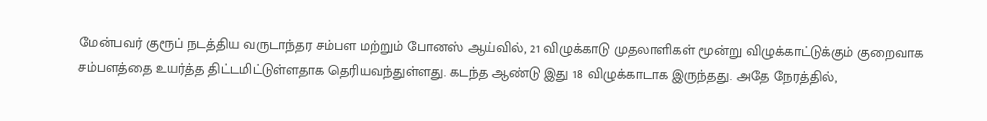மேன்பவர் குரூப் நடத்திய வருடாந்தர சம்பள மற்றும் போனஸ் ஆய்வில், 21 விழுக்காடு முதலாளிகள் மூன்று விழுக்காட்டுக்கும் குறைவாக சம்பளத்தை உயர்த்த திட்டமிட்டுள்ளதாக தெரியவந்துள்ளது. கடந்த ஆண்டு இது 18 விழுக்காடாக இருந்தது. அதே நேரத்தில்,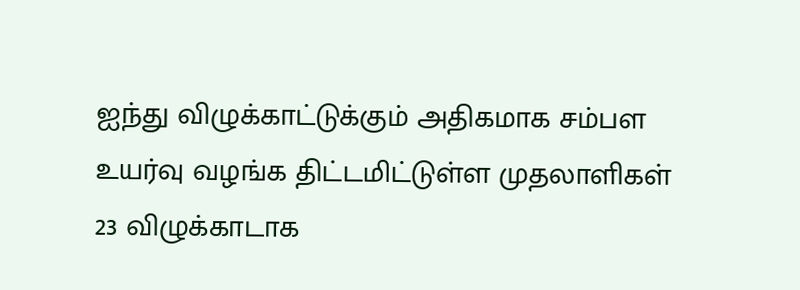ஐந்து விழுக்காட்டுக்கும் அதிகமாக சம்பள உயர்வு வழங்க திட்டமிட்டுள்ள முதலாளிகள் 23 விழுக்காடாக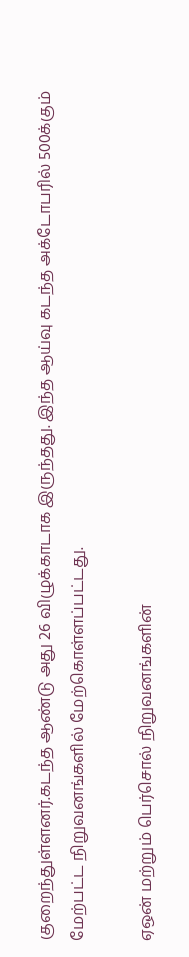குறைந்துள்ளனர்.கடந்த ஆண்டு அது 26 விழுக்காடாக இருந்தது. இந்த ஆய்வு கடந்த அக்டோபரில் 500க்கும் மேற்பட்ட நிறுவனங்களில் மேற்கொள்ளப்பட்டது.

ஏஒன் மற்றும் பெர்சொல் நிறுவனங்களின்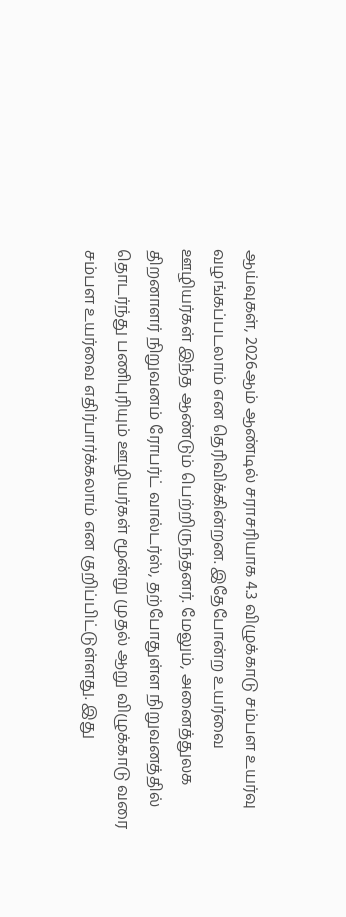ஆய்வுகள், 2026ஆம் ஆண்டில் சராசரியாக 4.3 விழுக்காடு சம்பள உயர்வு வழங்கப்படலாம் என தெரிவிக்கின்றன. இதேபோன்ற உயர்வை ஊழியர்கள் இந்த ஆண்டும் பெற்றிருந்தனர். மேலும், அனைத்துலக திறனாளர் நிறுவனம் ரோபர்ட் வால்டர்ஸ், தற்போதுள்ள நிறுவனத்தில் தொடர்ந்து பணிபுரியும் ஊழியர்கள் மூன்று முதல் ஆறு விழுக்காடு வரை சம்பள உயர்வை எதிர்பார்க்கலாம் என குறிப்பிட்டுள்ளது. இது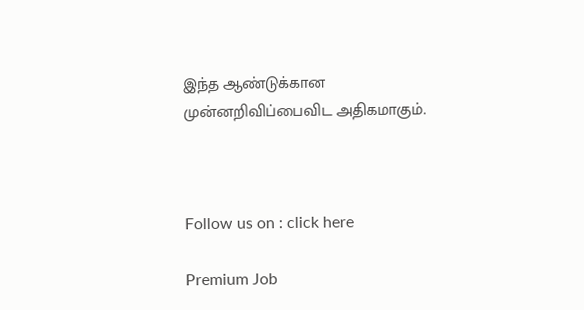இந்த ஆண்டுக்கான முன்னறிவிப்பைவிட அதிகமாகும்.



Follow us on : click here

Premium Job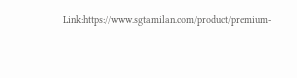Link:https://www.sgtamilan.com/product/premium-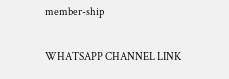member-ship

WHATSAPP CHANNEL LINK